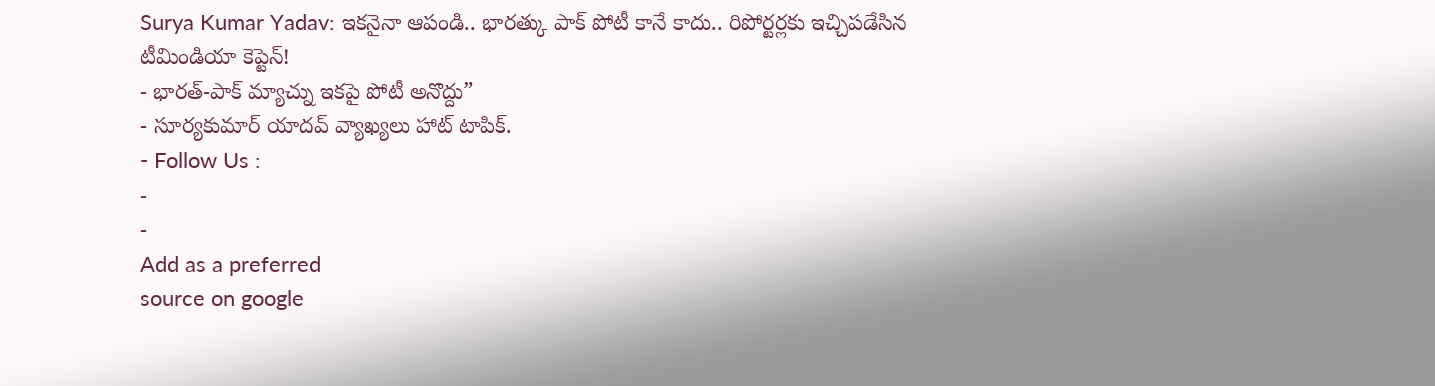Surya Kumar Yadav: ఇకనైనా ఆపండి.. భారత్కు పాక్ పోటీ కానే కాదు.. రిపోర్టర్లకు ఇచ్చిపడేసిన టీమిండియా కెప్టెన్!
- భారత్-పాక్ మ్యాచ్ను ఇకపై పోటీ అనొద్దు”
- సూర్యకుమార్ యాదవ్ వ్యాఖ్యలు హాట్ టాపిక్.
- Follow Us :
-
-
Add as a preferred
source on google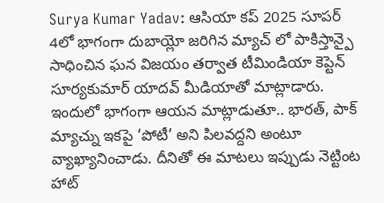Surya Kumar Yadav: ఆసియా కప్ 2025 సూపర్ 4లో భాగంగా దుబాయ్లో జరిగిన మ్యాచ్ లో పాకిస్తాన్పై సాధించిన ఘన విజయం తర్వాత టీమిండియా కెప్టెన్ సూర్యకుమార్ యాదవ్ మీడియాతో మాట్లాడారు. ఇందులో భాగంగా ఆయన మాట్లాడుతూ.. భారత్, పాక్ మ్యాచ్ను ఇకపై ‘పోటీ’ అని పిలవద్దని అంటూ వ్యాఖ్యానించాడు. దీనితో ఈ మాటలు ఇప్పుడు నెట్టింట హాట్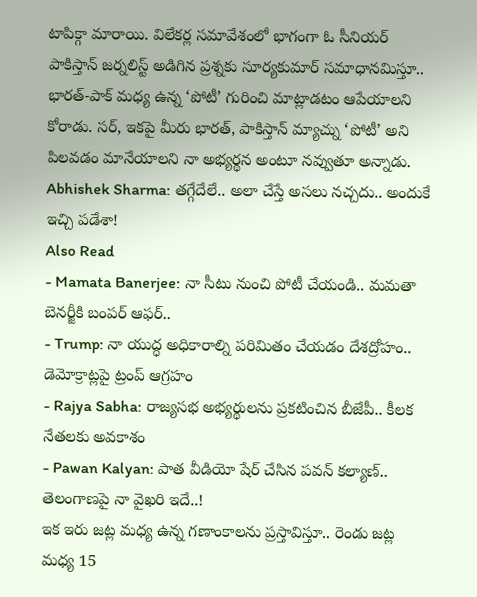టాపిక్గా మారాయి. విలేకర్ల సమావేశంలో భాగంగా ఓ సీనియర్ పాకిస్తాన్ జర్నలిస్ట్ అడిగిన ప్రశ్నకు సూర్యకుమార్ సమాధానమిస్తూ.. భారత్-పాక్ మధ్య ఉన్న ‘పోటీ’ గురించి మాట్లాడటం ఆపేయాలని కోరాడు. సర్, ఇకపై మీరు భారత్, పాకిస్తాన్ మ్యాచ్ను ‘పోటీ’ అని పిలవడం మానేయాలని నా అభ్యర్థన అంటూ నవ్వుతూ అన్నాడు.
Abhishek Sharma: తగ్గేదేలే.. అలా చేస్తే అసలు నచ్చదు.. అందుకే ఇచ్చి పడేశా!
Also Read
- Mamata Banerjee: నా సీటు నుంచి పోటీ చేయండి.. మమతా బెనర్జీకి బంపర్ ఆఫర్..
- Trump: నా యుద్ధ అధికారాల్ని పరిమితం చేయడం దేశద్రోహం.. డెమోక్రాట్లపై ట్రంప్ ఆగ్రహం
- Rajya Sabha: రాజ్యసభ అభ్యర్థులను ప్రకటించిన బీజేపీ.. కీలక నేతలకు అవకాశం
- Pawan Kalyan: పాత వీడియో షేర్ చేసిన పవన్ కల్యాణ్.. తెలంగాణపై నా వైఖరి ఇదే..!
ఇక ఇరు జట్ల మధ్య ఉన్న గణాంకాలను ప్రస్తావిస్తూ.. రెండు జట్ల మధ్య 15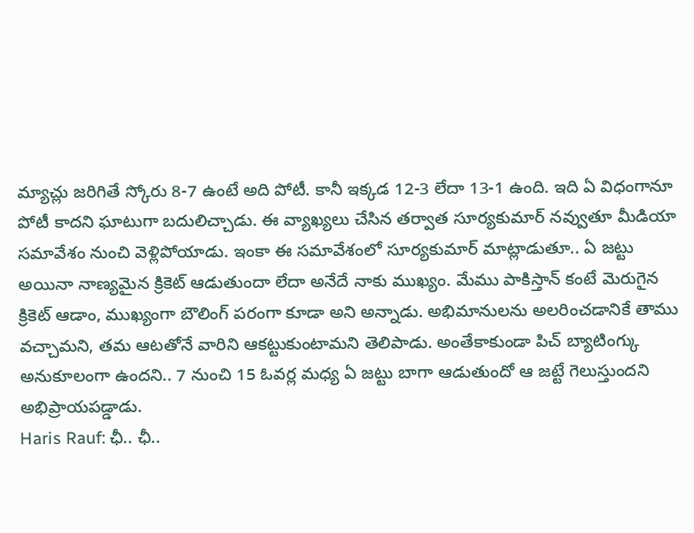మ్యాచ్లు జరిగితే స్కోరు 8-7 ఉంటే అది పోటీ. కానీ ఇక్కడ 12-3 లేదా 13-1 ఉంది. ఇది ఏ విధంగానూ పోటీ కాదని ఘాటుగా బదులిచ్చాడు. ఈ వ్యాఖ్యలు చేసిన తర్వాత సూర్యకుమార్ నవ్వుతూ మీడియా సమావేశం నుంచి వెళ్లిపోయాడు. ఇంకా ఈ సమావేశంలో సూర్యకుమార్ మాట్లాడుతూ.. ఏ జట్టు అయినా నాణ్యమైన క్రికెట్ ఆడుతుందా లేదా అనేదే నాకు ముఖ్యం. మేము పాకిస్తాన్ కంటే మెరుగైన క్రికెట్ ఆడాం, ముఖ్యంగా బౌలింగ్ పరంగా కూడా అని అన్నాడు. అభిమానులను అలరించడానికే తాము వచ్చామని, తమ ఆటతోనే వారిని ఆకట్టుకుంటామని తెలిపాడు. అంతేకాకుండా పిచ్ బ్యాటింగ్కు అనుకూలంగా ఉందని.. 7 నుంచి 15 ఓవర్ల మధ్య ఏ జట్టు బాగా ఆడుతుందో ఆ జట్టే గెలుస్తుందని అభిప్రాయపడ్డాడు.
Haris Rauf: ఛీ.. ఛీ..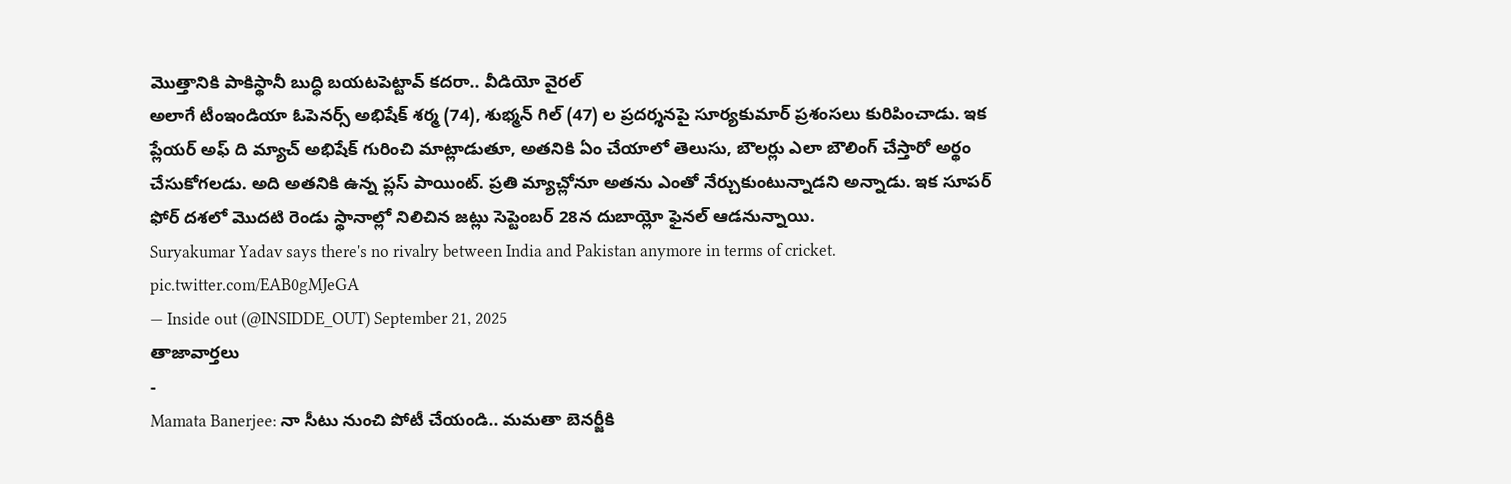మొత్తానికి పాకిస్థానీ బుద్ధి బయటపెట్టావ్ కదరా.. వీడియో వైరల్
అలాగే టీంఇండియా ఓపెనర్స్ అభిషేక్ శర్మ (74), శుభ్మన్ గిల్ (47) ల ప్రదర్శనపై సూర్యకుమార్ ప్రశంసలు కురిపించాడు. ఇక ప్లేయర్ అఫ్ ది మ్యాచ్ అభిషేక్ గురించి మాట్లాడుతూ, అతనికి ఏం చేయాలో తెలుసు, బౌలర్లు ఎలా బౌలింగ్ చేస్తారో అర్థం చేసుకోగలడు. అది అతనికి ఉన్న ప్లస్ పాయింట్. ప్రతి మ్యాచ్లోనూ అతను ఎంతో నేర్చుకుంటున్నాడని అన్నాడు. ఇక సూపర్ ఫోర్ దశలో మొదటి రెండు స్థానాల్లో నిలిచిన జట్లు సెప్టెంబర్ 28న దుబాయ్లో ఫైనల్ ఆడనున్నాయి.
Suryakumar Yadav says there's no rivalry between India and Pakistan anymore in terms of cricket. pic.twitter.com/EAB0gMJeGA
— Inside out (@INSIDDE_OUT) September 21, 2025
తాజావార్తలు
-
Mamata Banerjee: నా సీటు నుంచి పోటీ చేయండి.. మమతా బెనర్జీకి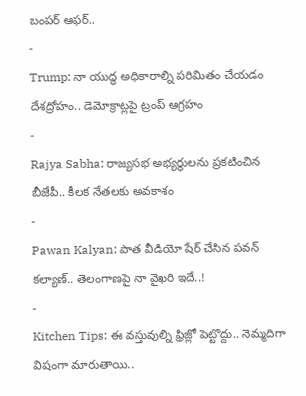బంపర్ ఆఫర్..
-
Trump: నా యుద్ధ అధికారాల్ని పరిమితం చేయడం దేశద్రోహం.. డెమోక్రాట్లపై ట్రంప్ ఆగ్రహం
-
Rajya Sabha: రాజ్యసభ అభ్యర్థులను ప్రకటించిన బీజేపీ.. కీలక నేతలకు అవకాశం
-
Pawan Kalyan: పాత వీడియో షేర్ చేసిన పవన్ కల్యాణ్.. తెలంగాణపై నా వైఖరి ఇదే..!
-
Kitchen Tips: ఈ వస్తువుల్ని ఫ్రిజ్లో పెట్టొద్దు.. నెమ్మదిగా విషంగా మారుతాయి..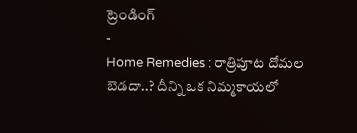ట్రెండింగ్
-
Home Remedies : రాత్రిపూట దోమల బెడదా..? దీన్ని ఒక నిమ్మకాయలో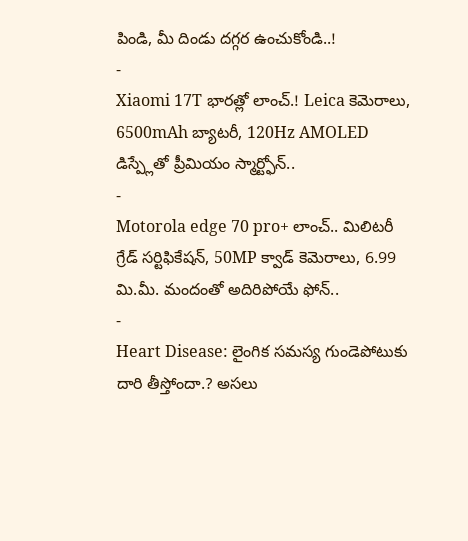పిండి, మీ దిండు దగ్గర ఉంచుకోండి..!
-
Xiaomi 17T భారత్లో లాంచ్.! Leica కెమెరాలు, 6500mAh బ్యాటరీ, 120Hz AMOLED డిస్ప్లేతో ప్రీమియం స్మార్ట్ఫోన్..
-
Motorola edge 70 pro+ లాంచ్.. మిలిటరీ గ్రేడ్ సర్టిఫికేషన్, 50MP క్వాడ్ కెమెరాలు, 6.99 మి.మీ. మందంతో అదిరిపోయే ఫోన్..
-
Heart Disease: లైంగిక సమస్య గుండెపోటుకు దారి తీస్తోందా.? అసలు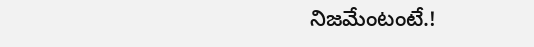నిజమేంటంటే.!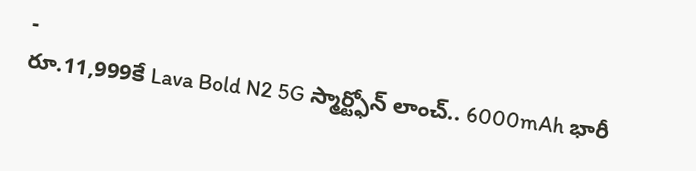-
రూ.11,999కే Lava Bold N2 5G స్మార్ట్ఫోన్ లాంచ్.. 6000mAh భారీ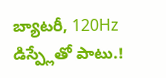బ్యాటరీ, 120Hz డిస్ప్లేతో పాటు.!